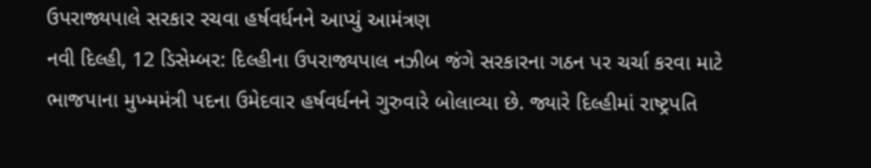ઉપરાજ્યપાલે સરકાર રચવા હર્ષવર્ધનને આપ્યું આમંત્રણ
નવી દિલ્હી, 12 ડિસેમ્બર: દિલ્હીના ઉપરાજ્યપાલ નઝીબ જંગે સરકારના ગઠન પર ચર્ચા કરવા માટે ભાજપાના મુખ્મમંત્રી પદના ઉમેદવાર હર્ષવર્ધનને ગુરુવારે બોલાવ્યા છે. જ્યારે દિલ્હીમાં રાષ્ટ્રપતિ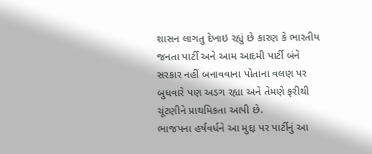શાસન લાગતુ દેખાઇ રહ્યું છે કારણ કે ભારતીય જનતા પાર્ટી અને આમ આદમી પાર્ટી બંને સરકાર નહીં બનાવવાના પોતાના વલણ પર બુધવારે પણ અડગ રહ્યા અને તેમણે ફરીથી ચૂંટણીને પ્રાથમિકતા આપી છે.
ભાજપના હર્ષવર્ધને આ મુદ્દા પર પાર્ટીનું આ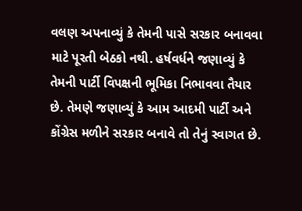વલણ અપનાવ્યું કે તેમની પાસે સરકાર બનાવવા માટે પૂરતી બેઠકો નથી. હર્ષવર્ધને જણાવ્યું કે તેમની પાર્ટી વિપક્ષની ભૂમિકા નિભાવવા તૈયાર છે. તેમણે જણાવ્યું કે આમ આદમી પાર્ટી અને કોંગ્રેસ મળીને સરકાર બનાવે તો તેનું સ્વાગત છે.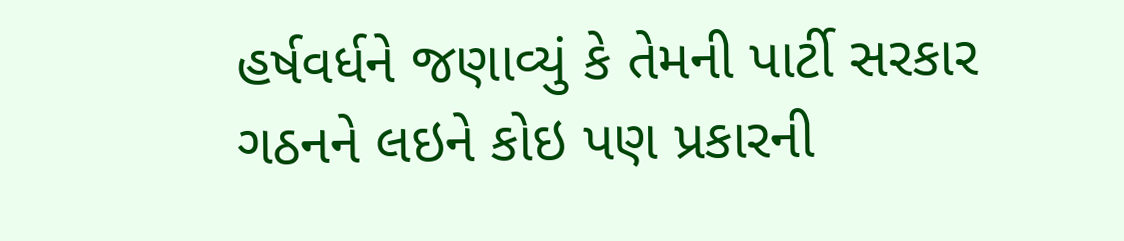હર્ષવર્ધને જણાવ્યું કે તેમની પાર્ટી સરકાર ગઠનને લઇને કોઇ પણ પ્રકારની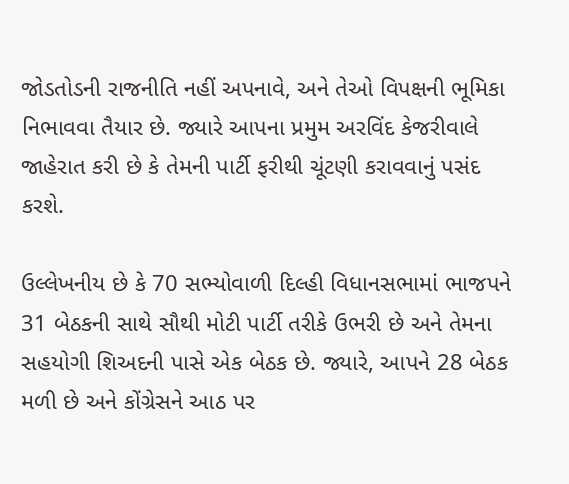જોડતોડની રાજનીતિ નહીં અપનાવે, અને તેઓ વિપક્ષની ભૂમિકા નિભાવવા તૈયાર છે. જ્યારે આપના પ્રમુમ અરવિંદ કેજરીવાલે જાહેરાત કરી છે કે તેમની પાર્ટી ફરીથી ચૂંટણી કરાવવાનું પસંદ કરશે.

ઉલ્લેખનીય છે કે 70 સભ્યોવાળી દિલ્હી વિધાનસભામાં ભાજપને 31 બેઠકની સાથે સૌથી મોટી પાર્ટી તરીકે ઉભરી છે અને તેમના સહયોગી શિઅદની પાસે એક બેઠક છે. જ્યારે, આપને 28 બેઠક મળી છે અને કોંગ્રેસને આઠ પર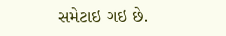સમેટાઇ ગઇ છે.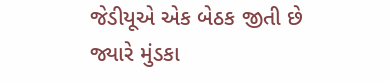જેડીયૂએ એક બેઠક જીતી છે જ્યારે મુંડકા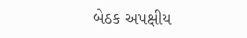બેઠક અપક્ષીય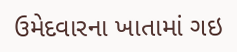ઉમેદવારના ખાતામાં ગઇ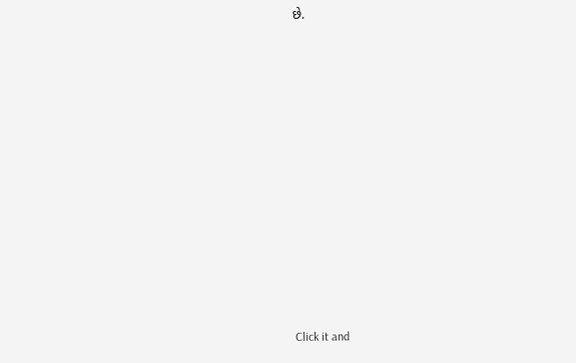છે.












Click it and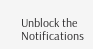Unblock the Notifications